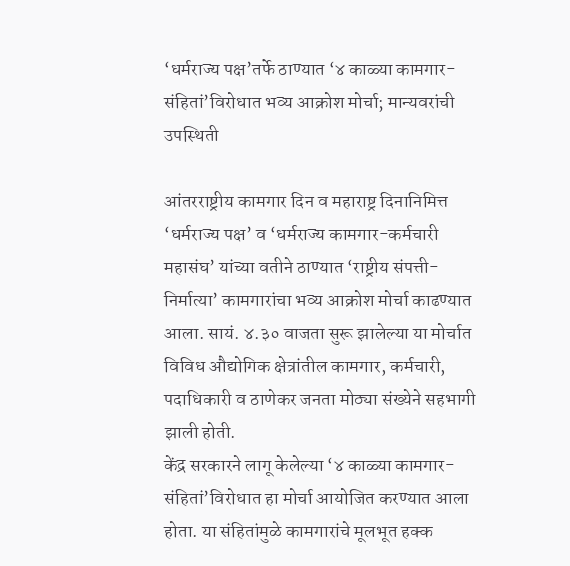‘धर्मराज्य पक्ष’तर्फे ठाण्यात ‘४ काळ्या कामगार-संहितां’विरोधात भव्य आक्रोश मोर्चा; मान्यवरांची उपस्थिती

आंतरराष्ट्रीय कामगार दिन व महाराष्ट्र दिनानिमित्त ‘धर्मराज्य पक्ष’ व ‘धर्मराज्य कामगार-कर्मचारी महासंघ’ यांच्या वतीने ठाण्यात ‘राष्ट्रीय संपत्ती-निर्मात्या’ कामगारांचा भव्य आक्रोश मोर्चा काढण्यात आला. सायं. ४.३० वाजता सुरू झालेल्या या मोर्चात विविध औद्योगिक क्षेत्रांतील कामगार, कर्मचारी, पदाधिकारी व ठाणेकर जनता मोठ्या संख्येने सहभागी झाली होती.
केंद्र सरकारने लागू केलेल्या ‘४ काळ्या कामगार-संहितां’विरोधात हा मोर्चा आयोजित करण्यात आला होता. या संहितांमुळे कामगारांचे मूलभूत हक्क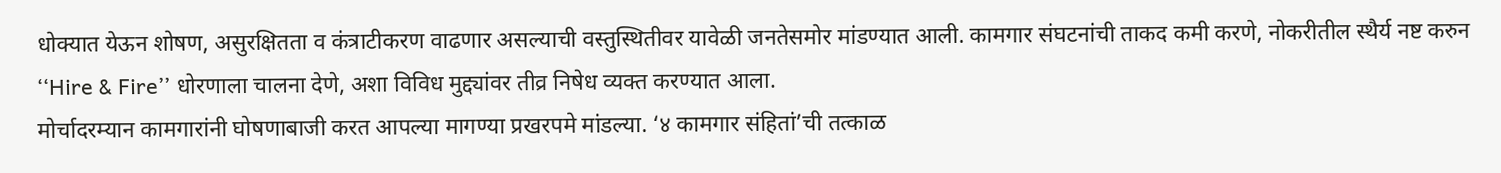धोक्यात येऊन शोषण, असुरक्षितता व कंत्राटीकरण वाढणार असल्याची वस्तुस्थितीवर यावेळी जनतेसमोर मांडण्यात आली. कामगार संघटनांची ताकद कमी करणे, नोकरीतील स्थैर्य नष्ट करुन ‘‘Hire & Fire’’ धोरणाला चालना देणे, अशा विविध मुद्द्यांवर तीव्र निषेध व्यक्त करण्यात आला.
मोर्चादरम्यान कामगारांनी घोषणाबाजी करत आपल्या मागण्या प्रखरपमे मांडल्या. ‘४ कामगार संहितां’ची तत्काळ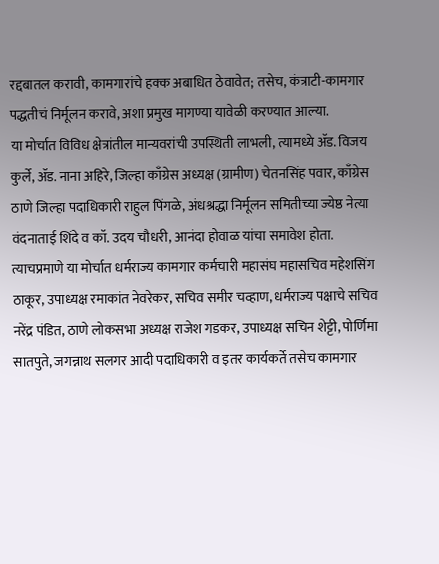रद्दबातल करावी, कामगारांचे हक्क अबाधित ठेवावेत; तसेच, कंत्राटी-कामगार पद्धतीचं निर्मूलन करावे, अशा प्रमुख मागण्या यावेळी करण्यात आल्या.
या मोर्चात विविध क्षेत्रांतील मान्यवरांची उपस्थिती लाभली, त्यामध्ये ॲड. विजय कुर्ले, ॲड. नाना अहिरे, जिल्हा काँग्रेस अध्यक्ष (ग्रामीण) चेतनसिंह पवार, काँग्रेस ठाणे जिल्हा पदाधिकारी राहुल पिंगळे, अंधश्रद्धा निर्मूलन समितीच्या ज्येष्ठ नेत्या वंदनाताई शिंदे व कॉ. उदय चौधरी, आनंदा होवाळ यांचा समावेश होता.
त्याचप्रमाणे या मोर्चात धर्मराज्य कामगार कर्मचारी महासंघ महासचिव महेशसिंग ठाकूर, उपाध्यक्ष रमाकांत नेवरेकर, सचिव समीर चव्हाण, धर्मराज्य पक्षाचे सचिव नरेंद्र पंडित, ठाणे लोकसभा अध्यक्ष राजेश गडकर, उपाध्यक्ष सचिन शेट्टी, पोर्णिमा सातपुते, जगन्नाथ सलगर आदी पदाधिकारी व इतर कार्यकर्ते तसेच कामगार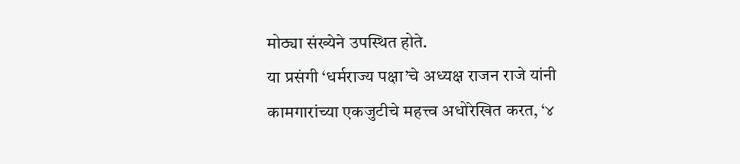मोठ्या संख्येने उपस्थित होते.
या प्रसंगी ‘धर्मराज्य पक्षा’चे अध्यक्ष राजन राजे यांनी कामगारांच्या एकजुटीचे महत्त्व अधोरेखित करत, ‘४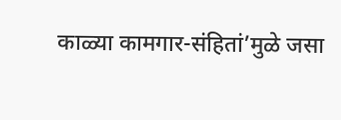काळ्या कामगार-संहितां’मुळे जसा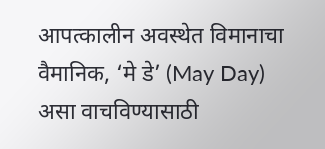आपत्कालीन अवस्थेत विमानाचा वैमानिक, ‘मे डे’ (May Day) असा वाचविण्यासाठी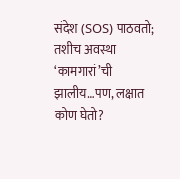संदेश (SOS) पाठवतो; तशीच अवस्था ‘कामगारां’ची झालीय…पण, लक्षात कोण घेतो?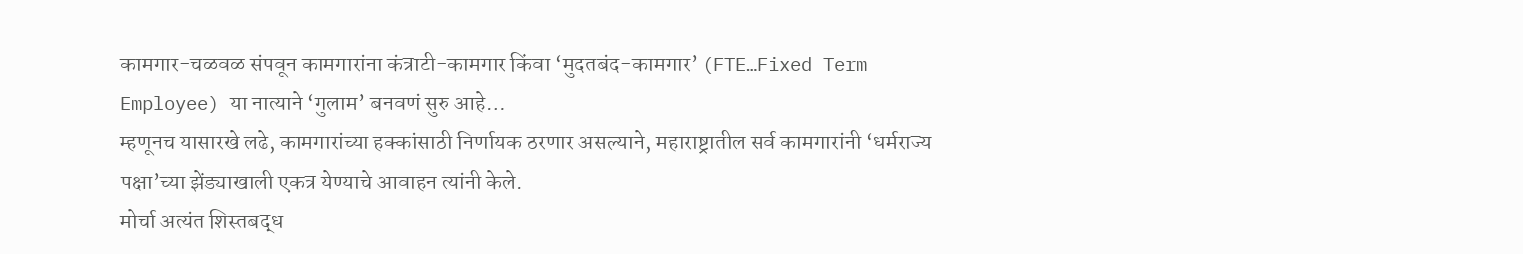कामगार-चळवळ संपवून कामगारांना कंत्राटी-कामगार किंवा ‘मुदतबंद-कामगार’ (FTE…Fixed Term Employee) या नात्याने ‘गुलाम’ बनवणं सुरु आहे…
म्हणूनच यासारखे लढे, कामगारांच्या हक्कांसाठी निर्णायक ठरणार असल्याने, महाराष्ट्रातील सर्व कामगारांनी ‘धर्मराज्य पक्षा’च्या झेंड्याखाली एकत्र येण्याचे आवाहन त्यांनी केले.
मोर्चा अत्यंत शिस्तबद्ध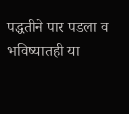पद्धतीने पार पडला व भविष्यातही या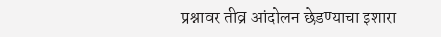प्रश्नावर तीव्र आंदोलन छेडण्याचा इशारा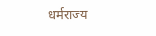धर्मराज्य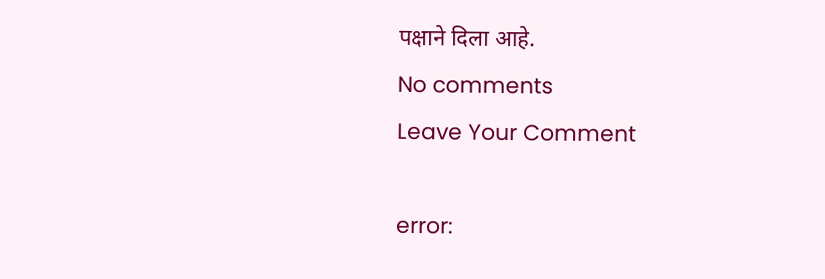पक्षाने दिला आहे.
No comments
Leave Your Comment

error: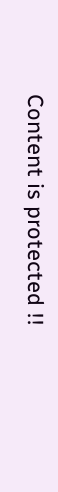Content is protected !!